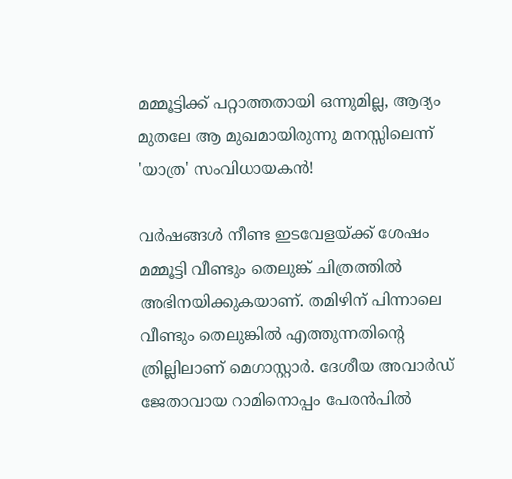മമ്മൂട്ടിക്ക് പറ്റാത്തതായി ഒന്നുമില്ല, ആദ്യം മുതലേ ആ മുഖമായിരുന്നു മനസ്സിലെന്ന് 'യാത്ര' സംവിധായകന്‍!

വര്‍ഷങ്ങള്‍ നീണ്ട ഇടവേളയ്ക്ക് ശേഷം മമ്മൂട്ടി വീണ്ടും തെലുങ്ക് ചിത്രത്തില്‍ അഭിനയിക്കുകയാണ്. തമിഴിന് പിന്നാലെ വീണ്ടും തെലുങ്കില്‍ എത്തുന്നതിന്റെ ത്രില്ലിലാണ് മെഗാസ്റ്റാര്‍. ദേശീയ അവാര്‍ഡ് ജേതാവായ റാമിനൊപ്പം പേരന്‍പില്‍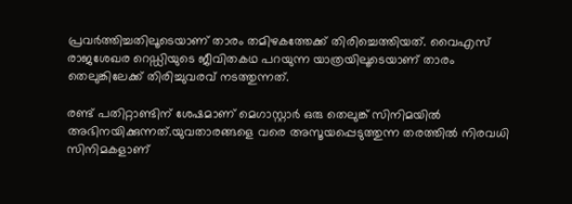പ്രവര്‍ത്തിച്ചതിലൂടെയാണ് താരം തമിഴകത്തേക്ക് തിരിച്ചെത്തിയത്. വൈഎസ് രാജശേഖര റെഡ്ഡിയുടെ ജീവിതകഥ പറയുന്ന യാത്രയിലൂടെയാണ് താരം തെലുങ്കിലേക്ക് തിരിച്ചുവരവ് നടത്തുന്നത്.

രണ്ട് പതിറ്റാണ്ടിന് ശേഷമാണ് മെഗാസ്റ്റാര്‍ ഒരു തെലുങ്ക് സിനിമയില്‍ അഭിനയിക്കുന്നത്.യുവതാരങ്ങളെ വരെ അസൂയപ്പെടുത്തുന്ന തരത്തില്‍ നിരവധി സിനിമകളാണ്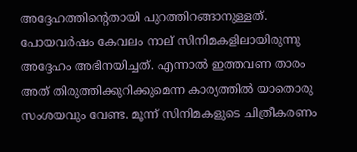അദ്ദേഹത്തിന്റെതായി പുറത്തിറങ്ങാനുള്ളത്. പോയവര്‍ഷം കേവലം നാല് സിനിമകളിലായിരുന്നു അദ്ദേഹം അഭിനയിച്ചത്. എന്നാല്‍ ഇത്തവണ താരം അത് തിരുത്തിക്കുറിക്കുമെന്ന കാര്യത്തില്‍ യാതൊരു സംശയവും വേണ്ട. മൂന്ന് സിനിമകളുടെ ചിത്രീകരണം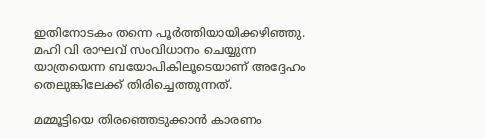ഇതിനോടകം തന്നെ പൂര്‍ത്തിയായിക്കഴിഞ്ഞു. മഹി വി രാഘവ് സംവിധാനം ചെയ്യുന്ന യാത്രയെന്ന ബയോപികിലൂടെയാണ് അദ്ദേഹം തെലുങ്കിലേക്ക് തിരിച്ചെത്തുന്നത്.

മമ്മൂട്ടിയെ തിരഞ്ഞെടുക്കാന്‍ കാരണം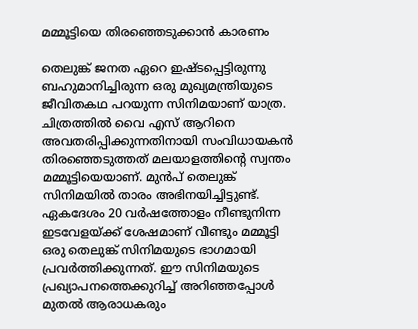മമ്മൂട്ടിയെ തിരഞ്ഞെടുക്കാന്‍ കാരണം

തെലുങ്ക് ജനത ഏറെ ഇഷ്ടപ്പെട്ടിരുന്നു ബഹുമാനിച്ചിരുന്ന ഒരു മുഖ്യമന്ത്രിയുടെ ജീവിതകഥ പറയുന്ന സിനിമയാണ് യാത്ര. ചിത്രത്തില്‍ വൈ എസ് ആറിനെ അവതരിപ്പിക്കുന്നതിനായി സംവിധായകന്‍ തിരഞ്ഞെടുത്തത് മലയാളത്തിന്റെ സ്വന്തം മമ്മൂട്ടിയെയാണ്. മുന്‍പ് തെലുങ്ക് സിനിമയില്‍ താരം അഭിനയിച്ചിട്ടുണ്ട്. ഏകദേശം 20 വര്‍ഷത്തോളം നീണ്ടുനിന്ന ഇടവേളയ്ക്ക് ശേഷമാണ് വീണ്ടും മമ്മൂട്ടി ഒരു തെലുങ്ക് സിനിമയുടെ ഭാഗമായി പ്രവര്‍ത്തിക്കുന്നത്. ഈ സിനിമയുടെ പ്രഖ്യാപനത്തെക്കുറിച്ച് അറിഞ്ഞപ്പോള്‍ മുതല്‍ ആരാധകരും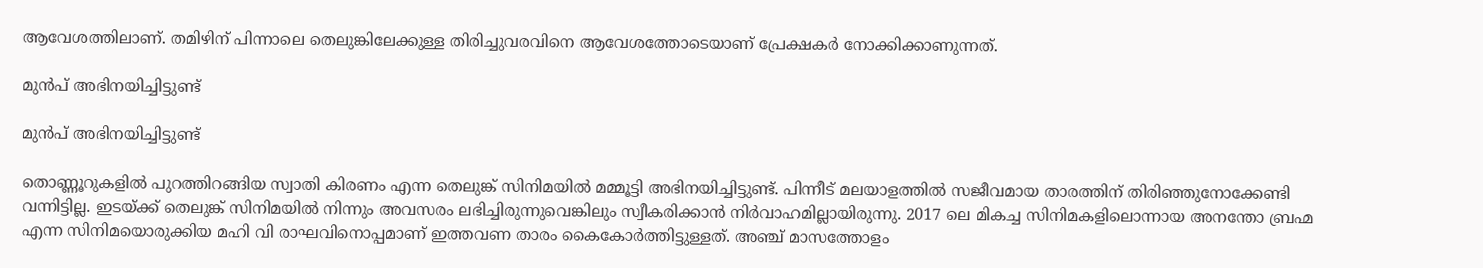ആവേശത്തിലാണ്. തമിഴിന് പിന്നാലെ തെലുങ്കിലേക്കുള്ള തിരിച്ചുവരവിനെ ആവേശത്തോടെയാണ് പ്രേക്ഷകര്‍ നോക്കിക്കാണുന്നത്.

മുന്‍പ് അഭിനയിച്ചിട്ടുണ്ട്

മുന്‍പ് അഭിനയിച്ചിട്ടുണ്ട്

തൊണ്ണൂറുകളില്‍ പുറത്തിറങ്ങിയ സ്വാതി കിരണം എന്ന തെലുങ്ക് സിനിമയില്‍ മമ്മൂട്ടി അഭിനയിച്ചിട്ടുണ്ട്. പിന്നീട് മലയാളത്തില്‍ സജീവമായ താരത്തിന് തിരിഞ്ഞുനോക്കേണ്ടി വന്നിട്ടില്ല. ഇടയ്ക്ക് തെലുങ്ക് സിനിമയില്‍ നിന്നും അവസരം ലഭിച്ചിരുന്നുവെങ്കിലും സ്വീകരിക്കാന്‍ നിര്‍വാഹമില്ലായിരുന്നു. 2017 ലെ മികച്ച സിനിമകളിലൊന്നായ അനന്തോ ബ്രഹ്മ എന്ന സിനിമയൊരുക്കിയ മഹി വി രാഘവിനൊപ്പമാണ് ഇത്തവണ താരം കൈകോര്‍ത്തിട്ടുള്ളത്. അഞ്ച് മാസത്തോളം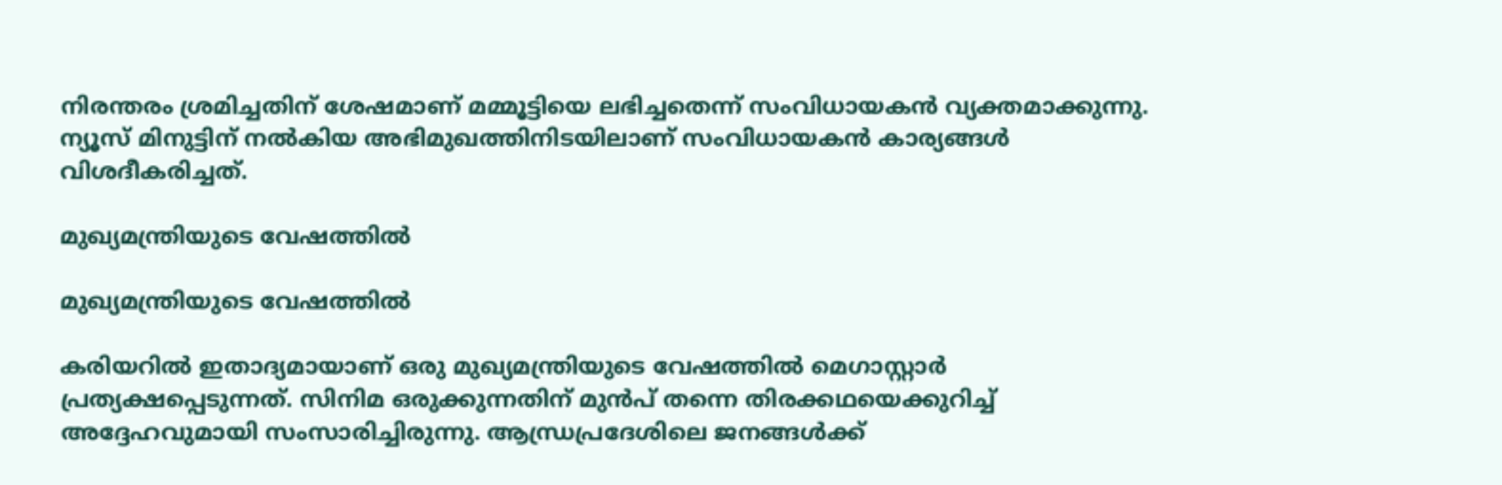നിരന്തരം ശ്രമിച്ചതിന് ശേഷമാണ് മമ്മൂട്ടിയെ ലഭിച്ചതെന്ന് സംവിധായകന്‍ വ്യക്തമാക്കുന്നു. ന്യൂസ് മിനുട്ടിന് നല്‍കിയ അഭിമുഖത്തിനിടയിലാണ് സംവിധായകന്‍ കാര്യങ്ങള്‍ വിശദീകരിച്ചത്.

മുഖ്യമന്ത്രിയുടെ വേഷത്തില്‍

മുഖ്യമന്ത്രിയുടെ വേഷത്തില്‍

കരിയറില്‍ ഇതാദ്യമായാണ് ഒരു മുഖ്യമന്ത്രിയുടെ വേഷത്തില്‍ മെഗാസ്റ്റാര്‍ പ്രത്യക്ഷപ്പെടുന്നത്. സിനിമ ഒരുക്കുന്നതിന് മുന്‍പ് തന്നെ തിരക്കഥയെക്കുറിച്ച് അദ്ദേഹവുമായി സംസാരിച്ചിരുന്നു. ആന്ധ്രപ്രദേശിലെ ജനങ്ങള്‍ക്ക്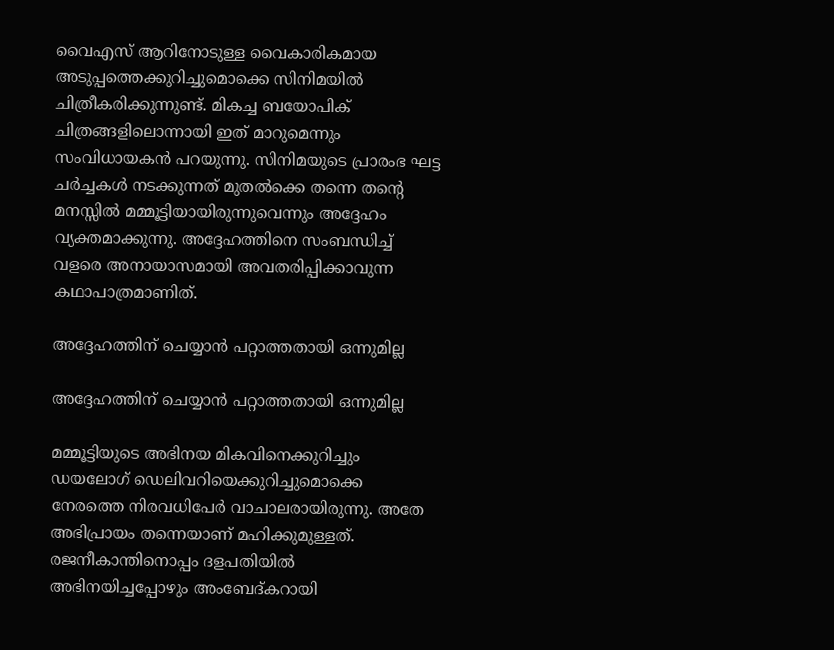വൈഎസ് ആറിനോടുള്ള വൈകാരികമായ അടുപ്പത്തെക്കുറിച്ചുമൊക്കെ സിനിമയില്‍ ചിത്രീകരിക്കുന്നുണ്ട്. മികച്ച ബയോപിക് ചിത്രങ്ങളിലൊന്നായി ഇത് മാറുമെന്നും സംവിധായകന്‍ പറയുന്നു. സിനിമയുടെ പ്രാരംഭ ഘട്ട ചര്‍ച്ചകള്‍ നടക്കുന്നത് മുതല്‍ക്കെ തന്നെ തന്റെ മനസ്സില്‍ മമ്മൂട്ടിയായിരുന്നുവെന്നും അദ്ദേഹം വ്യക്തമാക്കുന്നു. അദ്ദേഹത്തിനെ സംബന്ധിച്ച് വളരെ അനായാസമായി അവതരിപ്പിക്കാവുന്ന കഥാപാത്രമാണിത്.

അദ്ദേഹത്തിന് ചെയ്യാന്‍ പറ്റാത്തതായി ഒന്നുമില്ല

അദ്ദേഹത്തിന് ചെയ്യാന്‍ പറ്റാത്തതായി ഒന്നുമില്ല

മമ്മൂട്ടിയുടെ അഭിനയ മികവിനെക്കുറിച്ചും ഡയലോഗ് ഡെലിവറിയെക്കുറിച്ചുമൊക്കെ നേരത്തെ നിരവധിപേര്‍ വാചാലരായിരുന്നു. അതേ അഭിപ്രായം തന്നെയാണ് മഹിക്കുമുള്ളത്. രജനീകാന്തിനൊപ്പം ദളപതിയില്‍ അഭിനയിച്ചപ്പോഴും അംബേദ്കറായി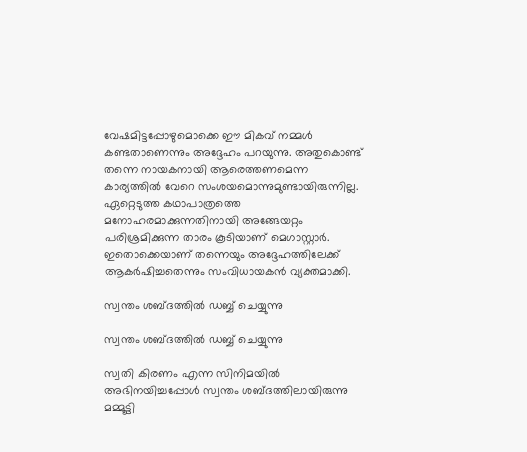വേഷമിട്ടപ്പോഴുമൊക്കെ ഈ മികവ് നമ്മള്‍ കണ്ടതാണെന്നും അദ്ദേഹം പറയുന്നു. അതുകൊണ്ട് തന്നെ നായകനായി ആരെത്തണമെന്ന കാര്യത്തില്‍ വേറെ സംശയമൊന്നുമുണ്ടായിരുന്നില്ല. ഏറ്റെടുത്ത കഥാപാത്രത്തെ മനോഹരമാക്കുന്നതിനായി അങ്ങേയറ്റം പരിശ്രമിക്കുന്ന താരം കൂടിയാണ് മെഗാസ്റ്റാര്‍. ഇതൊക്കെയാണ് തന്നെയും അദ്ദേഹത്തിലേക്ക് ആകര്‍ഷിച്ചതെന്നും സംവിധായകന്‍ വ്യക്തമാക്കി.

സ്വന്തം ശബ്ദത്തില്‍ ഡബ്ബ് ചെയ്യുന്നു

സ്വന്തം ശബ്ദത്തില്‍ ഡബ്ബ് ചെയ്യുന്നു

സ്വതി കിരണം എന്ന സിനിമയില്‍ അഭിനയിച്ചപ്പോള്‍ സ്വന്തം ശബ്ദത്തിലായിരുന്നു മമ്മൂട്ടി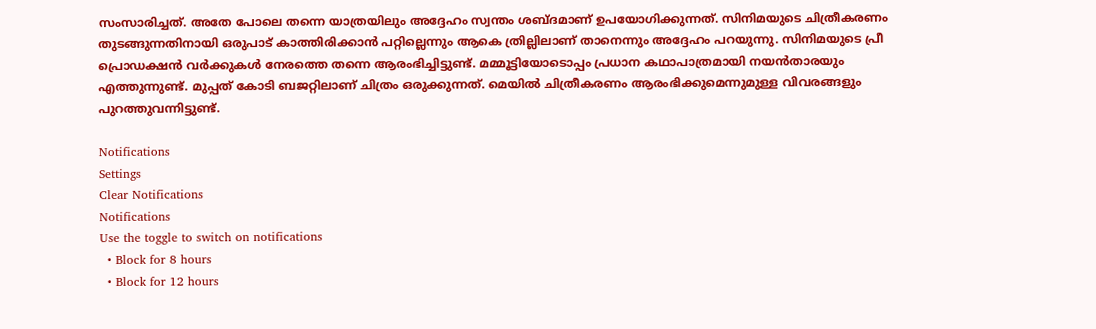സംസാരിച്ചത്. അതേ പോലെ തന്നെ യാത്രയിലും അദ്ദേഹം സ്വന്തം ശബ്ദമാണ് ഉപയോഗിക്കുന്നത്. സിനിമയുടെ ചിത്രീകരണം തുടങ്ങുന്നതിനായി ഒരുപാട് കാത്തിരിക്കാന്‍ പറ്റില്ലെന്നും ആകെ ത്രില്ലിലാണ് താനെന്നും അദ്ദേഹം പറയുന്നു. സിനിമയുടെ പ്രീ പ്രൊഡക്ഷന്‍ വര്‍ക്കുകള്‍ നേരത്തെ തന്നെ ആരംഭിച്ചിട്ടുണ്ട്. മമ്മൂട്ടിയോടൊപ്പം പ്രധാന കഥാപാത്രമായി നയന്‍താരയും എത്തുന്നുണ്ട്. മുപ്പത് കോടി ബജറ്റിലാണ് ചിത്രം ഒരുക്കുന്നത്. മെയില്‍ ചിത്രീകരണം ആരംഭിക്കുമെന്നുമുള്ള വിവരങ്ങളും പുറത്തുവന്നിട്ടുണ്ട്.

Notifications
Settings
Clear Notifications
Notifications
Use the toggle to switch on notifications
  • Block for 8 hours
  • Block for 12 hours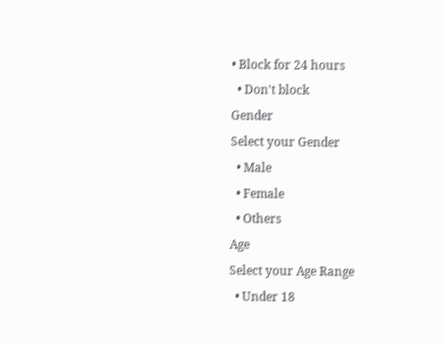• Block for 24 hours
  • Don't block
Gender
Select your Gender
  • Male
  • Female
  • Others
Age
Select your Age Range
  • Under 18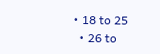• 18 to 25
  • 26 to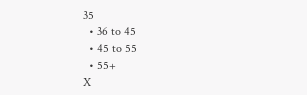35
  • 36 to 45
  • 45 to 55
  • 55+
X